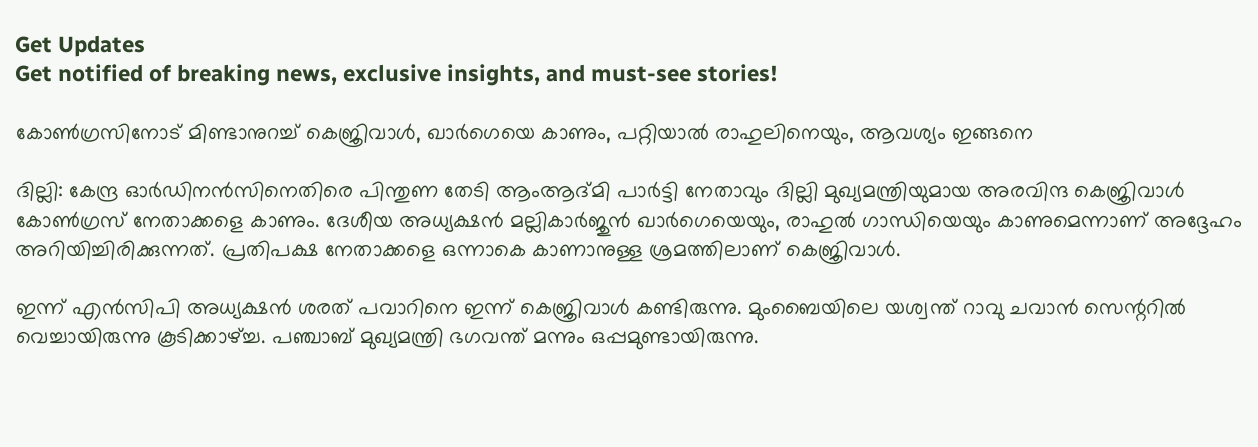Get Updates
Get notified of breaking news, exclusive insights, and must-see stories!

കോണ്‍ഗ്രസിനോട് മിണ്ടാനുറച്ച് കെജ്രിവാള്‍, ഖാര്‍ഗെയെ കാണും, പറ്റിയാല്‍ രാഹുലിനെയും, ആവശ്യം ഇങ്ങനെ

ദില്ലി: കേന്ദ്ര ഓര്‍ഡിനന്‍സിനെതിരെ പിന്തുണ തേടി ആംആദ്മി പാര്‍ട്ടി നേതാവും ദില്ലി മുഖ്യമന്ത്രിയുമായ അരവിന്ദ കെജ്രിവാള്‍ കോണ്‍ഗ്രസ് നേതാക്കളെ കാണും. ദേശീയ അധ്യക്ഷന്‍ മല്ലികാര്‍ജുന്‍ ഖാര്‍ഗെയെയും, രാഹുല്‍ ഗാന്ധിയെയും കാണുമെന്നാണ് അദ്ദേഹം അറിയിച്ചിരിക്കുന്നത്. പ്രതിപക്ഷ നേതാക്കളെ ഒന്നാകെ കാണാനുള്ള ശ്രമത്തിലാണ് കെജ്രിവാള്‍.

ഇന്ന് എന്‍സിപി അധ്യക്ഷന്‍ ശരത് പവാറിനെ ഇന്ന് കെജ്രിവാള്‍ കണ്ടിരുന്നു. മുംബൈയിലെ യശ്വന്ത് റാവു ചവാന്‍ സെന്ററില്‍ വെച്ചായിരുന്നു കൂടിക്കാഴ്ച്ച. പഞ്ചാബ് മുഖ്യമന്ത്രി ഭഗവന്ത് മന്നും ഒപ്പമുണ്ടായിരുന്നു.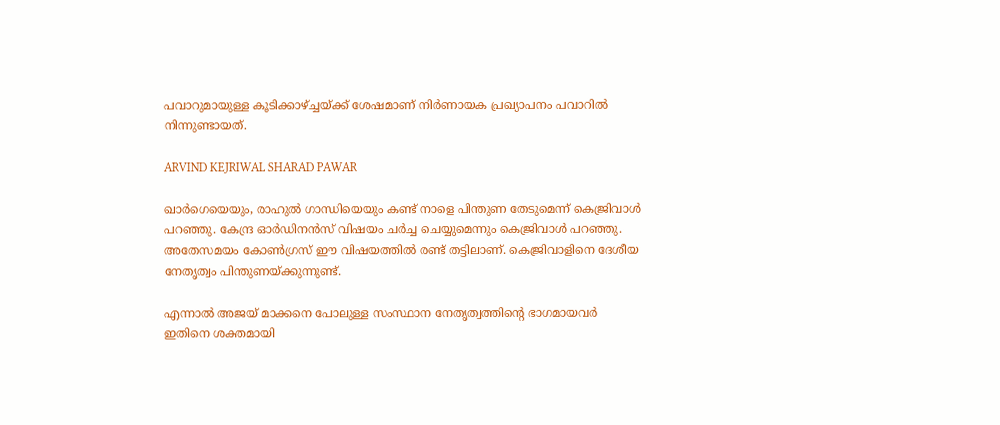പവാറുമായുള്ള കൂടിക്കാഴ്ച്ചയ്ക്ക് ശേഷമാണ് നിര്‍ണായക പ്രഖ്യാപനം പവാറില്‍ നിന്നുണ്ടായത്.

ARVIND KEJRIWAL SHARAD PAWAR

ഖാര്‍ഗെയെയും, രാഹുല്‍ ഗാന്ധിയെയും കണ്ട് നാളെ പിന്തുണ തേടുമെന്ന് കെജ്രിവാള്‍ പറഞ്ഞു. കേന്ദ്ര ഓര്‍ഡിനന്‍സ് വിഷയം ചര്‍ച്ച ചെയ്യുമെന്നും കെജ്രിവാള്‍ പറഞ്ഞു. അതേസമയം കോണ്‍ഗ്രസ് ഈ വിഷയത്തില്‍ രണ്ട് തട്ടിലാണ്. കെജ്രിവാളിനെ ദേശീയ നേതൃത്വം പിന്തുണയ്ക്കുന്നുണ്ട്.

എന്നാല്‍ അജയ് മാക്കനെ പോലുള്ള സംസ്ഥാന നേതൃത്വത്തിന്റെ ഭാഗമായവര്‍ ഇതിനെ ശക്തമായി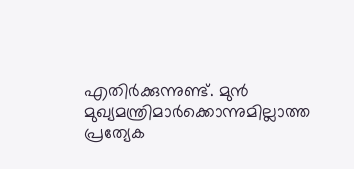എതിര്‍ക്കുന്നുണ്ട്. മുന്‍ മുഖ്യമന്ത്രിമാര്‍ക്കൊന്നുമില്ലാത്ത പ്രത്യേക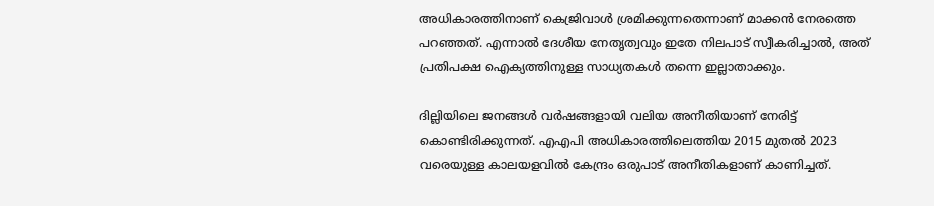അധികാരത്തിനാണ് കെജ്രിവാള്‍ ശ്രമിക്കുന്നതെന്നാണ് മാക്കന്‍ നേരത്തെ പറഞ്ഞത്. എന്നാല്‍ ദേശീയ നേതൃത്വവും ഇതേ നിലപാട് സ്വീകരിച്ചാല്‍, അത് പ്രതിപക്ഷ ഐക്യത്തിനുള്ള സാധ്യതകള്‍ തന്നെ ഇല്ലാതാക്കും.

ദില്ലിയിലെ ജനങ്ങള്‍ വര്‍ഷങ്ങളായി വലിയ അനീതിയാണ് നേരിട്ട് കൊണ്ടിരിക്കുന്നത്. എഎപി അധികാരത്തിലെത്തിയ 2015 മുതല്‍ 2023 വരെയുള്ള കാലയളവില്‍ കേന്ദ്രം ഒരുപാട് അനീതികളാണ് കാണിച്ചത്.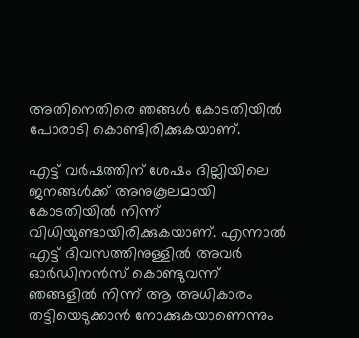അതിനെതിരെ ഞങ്ങള്‍ കോടതിയില്‍ പോരാടി കൊണ്ടിരിക്കുകയാണ്.

എട്ട് വര്‍ഷത്തിന് ശേഷം ദില്ലിയിലെ ജനങ്ങള്‍ക്ക് അനുകൂലമായി കോടതിയില്‍ നിന്ന് വിധിയുണ്ടായിരിക്കുകയാണ്. എന്നാല്‍ എട്ട് ദിവസത്തിനുള്ളില്‍ അവര്‍ ഓര്‍ഡിനന്‍സ് കൊണ്ടുവന്ന് ഞങ്ങളില്‍ നിന്ന് ആ അധികാരം തട്ടിയെടുക്കാന്‍ നോക്കുകയാണെന്നും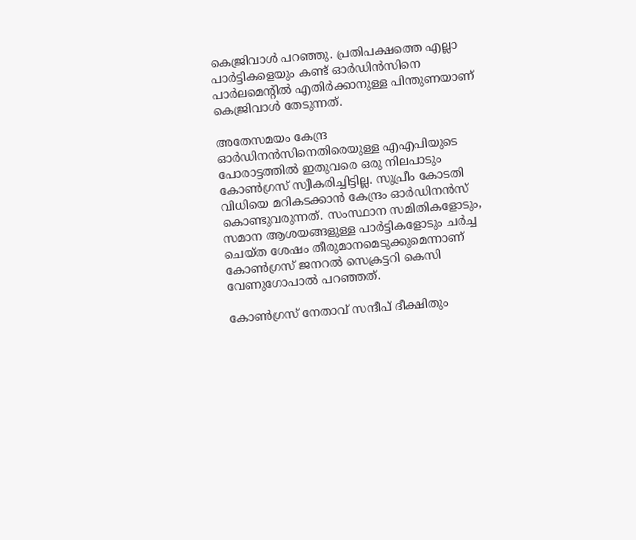കെജ്രിവാള്‍ പറഞ്ഞു. പ്രതിപക്ഷത്തെ എല്ലാ പാര്‍ട്ടികളെയും കണ്ട് ഓര്‍ഡിന്‍സിനെ പാര്‍ലമെന്റില്‍ എതിര്‍ക്കാനുള്ള പിന്തുണയാണ് കെജ്രിവാള്‍ തേടുന്നത്.

അതേസമയം കേന്ദ്ര ഓര്‍ഡിനന്‍സിനെതിരെയുള്ള എഎപിയുടെ പോരാട്ടത്തില്‍ ഇതുവരെ ഒരു നിലപാടും കോണ്‍ഗ്രസ് സ്വീകരിച്ചിട്ടില്ല. സുപ്രീം കോടതി വിധിയെ മറികടക്കാന്‍ കേന്ദ്രം ഓര്‍ഡിനന്‍സ് കൊണ്ടുവരുന്നത്. സംസ്ഥാന സമിതികളോടും, സമാന ആശയങ്ങളുള്ള പാര്‍ട്ടികളോടും ചര്‍ച്ച ചെയ്ത ശേഷം തീരുമാനമെടുക്കുമെന്നാണ് കോണ്‍ഗ്രസ് ജനറല്‍ സെക്രട്ടറി കെസി വേണുഗോപാല്‍ പറഞ്ഞത്.

കോണ്‍ഗ്രസ് നേതാവ് സന്ദീപ് ദീക്ഷിതും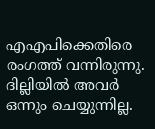എഎപിക്കെതിരെ രംഗത്ത് വന്നിരുന്നു. ദില്ലിയില്‍ അവര്‍ ഒന്നും ചെയ്യുന്നില്ല.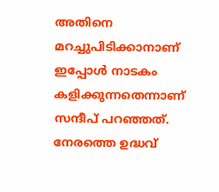അതിനെ മറച്ചുപിടിക്കാനാണ് ഇപ്പോള്‍ നാടകം കളിക്കുന്നതെന്നാണ് സന്ദീപ് പറഞ്ഞത്. നേരത്തെ ഉദ്ധവ്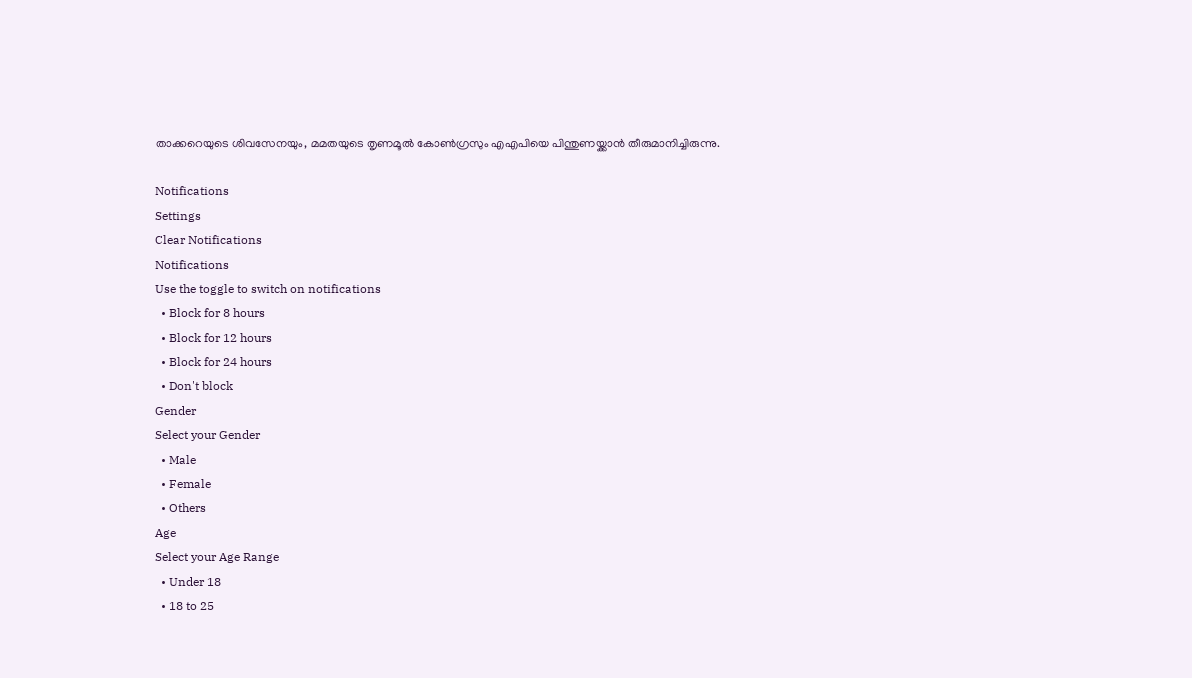താക്കറെയുടെ ശിവസേനയും, മമതയുടെ തൃണമൂല്‍ കോണ്‍ഗ്രസും എഎപിയെ പിന്തുണയ്ക്കാന്‍ തീരുമാനിച്ചിരുന്നു.

Notifications
Settings
Clear Notifications
Notifications
Use the toggle to switch on notifications
  • Block for 8 hours
  • Block for 12 hours
  • Block for 24 hours
  • Don't block
Gender
Select your Gender
  • Male
  • Female
  • Others
Age
Select your Age Range
  • Under 18
  • 18 to 25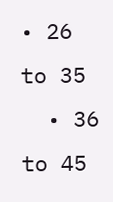• 26 to 35
  • 36 to 45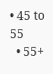• 45 to 55
  • 55+